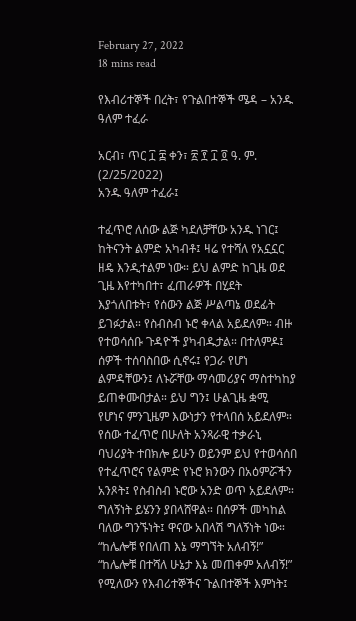February 27, 2022
18 mins read

የእብሪተኞች በረት፣ የጉልበተኞች ሜዳ – አንዱ ዓለም ተፈራ

አርብ፣ ጥር ፲ ፰ ቀን፣ ፳ ፻ ፲ ፬ ዓ. ም. (2/25/2022)
አንዱ ዓለም ተፈራ፤

ተፈጥሮ ለሰው ልጅ ካደለቻቸው አንዱ ነገር፤ ከትናንት ልምድ አካብቶ፤ ዛሬ የተሻለ የአኗኗር ዘዴ እንዲተልም ነው። ይህ ልምድ ከጊዜ ወደ ጊዜ እየተካበተ፣ ፈጠራዎች በሂደት እያጎለበቱት፣ የሰውን ልጅ ሥልጣኔ ወደፊት ይገፉታል። የስብስብ ኑሮ ቀላል አይደለም። ብዙ የተወሳሰቡ ጉዳዮች ያካብዱታል። በተለምዶ፤ ሰዎች ተሰባስበው ሲኖሩ፤ የጋራ የሆነ ልምዳቸውን፤ ለኑሯቸው ማሳመሪያና ማስተካከያ ይጠቀሙበታል። ይህ ግን፤ ሁልጊዜ ቋሚ የሆነና ምንጊዜም እውነታን የተላበሰ አይደለም። የሰው ተፈጥሮ በሁለት አንጻራዊ ተቃራኒ ባህሪያት ተበክሎ ይሁን ወይንም ይህ የተወሳሰበ የተፈጥሮና የልምድ የኑሮ ክንውን በአዕምሯችን አንጾት፤ የስብስብ ኑሮው አንድ ወጥ አይደለም። ግለኝነት ይሄንን ያበላሸዋል። በሰዎች መካከል ባለው ግንኙነት፤ ዋናው አበላሽ ግለኝነት ነው። “ከሌሎቹ የበለጠ እኔ ማግኘት አለብኝ!” “ከሌሎቹ በተሻለ ሁኔታ እኔ መጠቀም አለብኝ!” የሚለውን የእብሪተኞችና ጉልበተኞች እምነት፤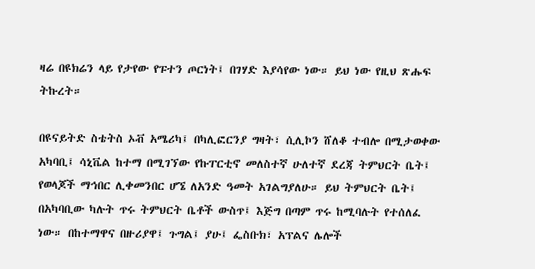ዛሬ በዩክሬን ላይ የታየው የፑተን ጦርነት፤ በገሃድ እያሳየው ነው። ይህ ነው የዚህ ጽሑፍ ትኩረት።

በዩናይትድ ስቴትስ ኦቭ አሜሪካ፤ በካሊፎርንያ ግዛት፣ ሲሊኮን ሸለቆ ተብሎ በሚታወቀው አካባቢ፤ ሳኒቬል ከተማ በሚገኘው የኩፐርቲኖ መለስተኛ ሁለተኛ ደረጃ ትምህርት ቤት፤ የወላጆች ማኅበር ሊቀመንበር ሆኜ ለአንድ ዓመት አገልግያለሁ። ይህ ትምህርት ቤት፤ በአካባቢው ካሉት ጥሩ ትምህርት ቤቶች ውስጥ፤ እጅግ በጣም ጥሩ ከሚባሉት የተሰለፈ ነው። በከተማዋና በዙሪያዋ፤ ጉግል፤ ያሁ፤ ፌስቡክ፣ አፕልና ሌሎች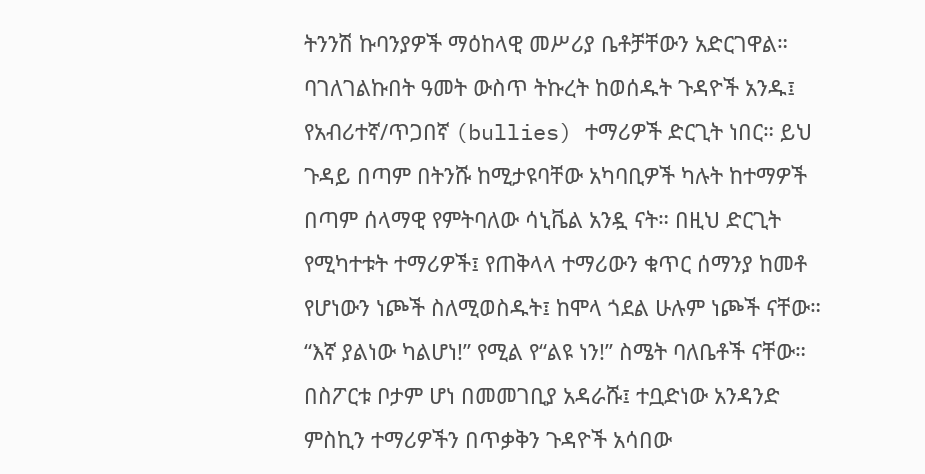ትንንሽ ኩባንያዎች ማዕከላዊ መሥሪያ ቤቶቻቸውን አድርገዋል። ባገለገልኩበት ዓመት ውስጥ ትኩረት ከወሰዱት ጉዳዮች አንዱ፤ የአብሪተኛ/ጥጋበኛ (bullies) ተማሪዎች ድርጊት ነበር። ይህ ጉዳይ በጣም በትንሹ ከሚታዩባቸው አካባቢዎች ካሉት ከተማዎች በጣም ሰላማዊ የምትባለው ሳኒቬል አንዷ ናት። በዚህ ድርጊት የሚካተቱት ተማሪዎች፤ የጠቅላላ ተማሪውን ቁጥር ሰማንያ ከመቶ የሆነውን ነጮች ስለሚወስዱት፤ ከሞላ ጎደል ሁሉም ነጮች ናቸው። “እኛ ያልነው ካልሆነ!” የሚል የ“ልዩ ነን!” ስሜት ባለቤቶች ናቸው። በስፖርቱ ቦታም ሆነ በመመገቢያ አዳራሹ፤ ተቧድነው አንዳንድ ምስኪን ተማሪዎችን በጥቃቅን ጉዳዮች አሳበው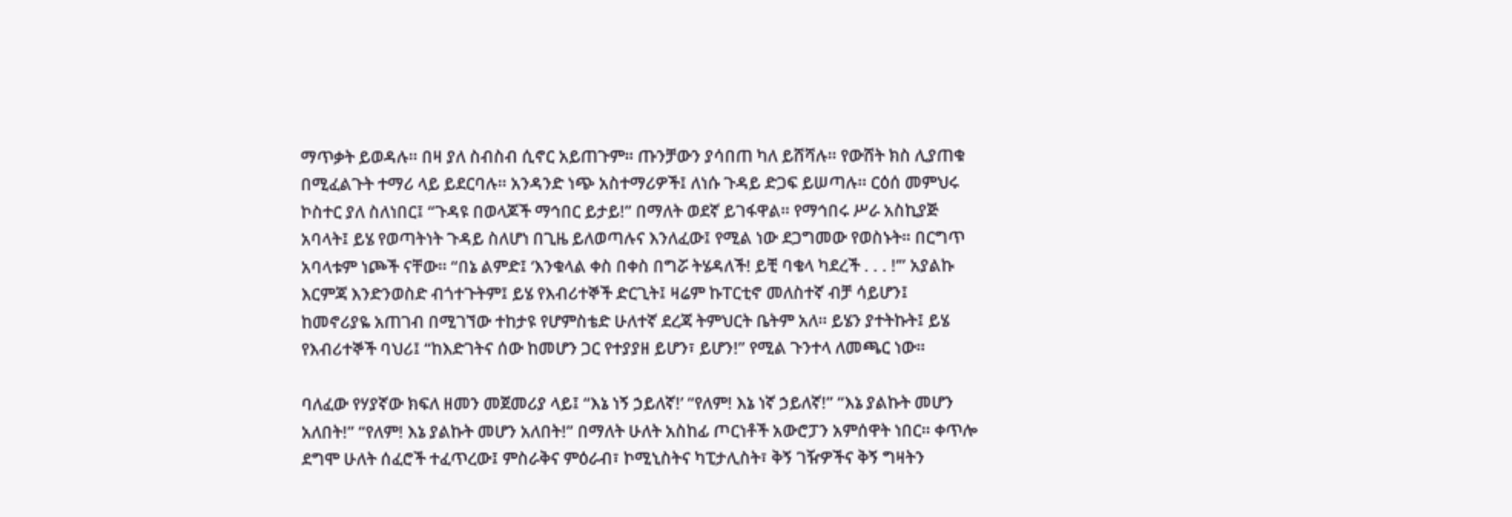ማጥቃት ይወዳሉ። በዛ ያለ ስብስብ ሲኖር አይጠጉም። ጡንቻውን ያሳበጠ ካለ ይሸሻሉ። የውሸት ክስ ሊያጠቁ በሚፈልጉት ተማሪ ላይ ይደርባሉ። አንዳንድ ነጭ አስተማሪዎች፤ ለነሱ ጉዳይ ድጋፍ ይሠጣሉ። ርዕሰ መምህሩ ኮስተር ያለ ስለነበር፤ “ጉዳዩ በወላጆች ማኅበር ይታይ!” በማለት ወደኛ ይገፋዋል። የማኅበሩ ሥራ አስኪያጅ አባላት፤ ይሄ የወጣትነት ጉዳይ ስለሆነ በጊዜ ይለወጣሉና እንለፈው፤ የሚል ነው ደጋግመው የወስኑት። በርግጥ አባላቱም ነጮች ናቸው። “በኔ ልምድ፤ ‘እንቁላል ቀስ በቀስ በግሯ ትሄዳለች! ይቺ ባቄላ ካደረች . . . !’” አያልኩ እርምጃ እንድንወስድ ብጎተጉትም፤ ይሄ የእብሪተኞች ድርጊት፤ ዛሬም ኩፐርቲኖ መለስተኛ ብቻ ሳይሆን፤ ከመኖሪያዬ አጠገብ በሚገኘው ተከታዩ የሆምስቴድ ሁለተኛ ደረጃ ትምህርት ቤትም አለ። ይሄን ያተትኩት፤ ይሄ የእብሪተኞች ባህሪ፤ “ከእድገትና ሰው ከመሆን ጋር የተያያዘ ይሆን፣ ይሆን!” የሚል ጉንተላ ለመጫር ነው።

ባለፈው የሃያኛው ክፍለ ዘመን መጀመሪያ ላይ፤ “እኔ ነኝ ኃይለኛ!’ “የለም! እኔ ነኛ ኃይለኛ!” “እኔ ያልኩት መሆን አለበት!” “የለም! እኔ ያልኩት መሆን አለበት!” በማለት ሁለት አስከፊ ጦርነቶች አውሮፓን አምሰዋት ነበር። ቀጥሎ ደግሞ ሁለት ሰፈሮች ተፈጥረው፤ ምስራቅና ምዕራብ፣ ኮሚኒስትና ካፒታሊስት፣ ቅኝ ገዥዎችና ቅኝ ግዛትን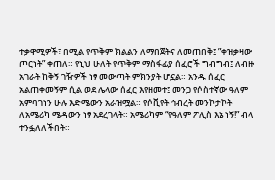ተቃዋሚዎች፣ በሚል የጥቅም ክልልን ለማበጀትና ለመጠበቅ፤ ”ቀዝቃዛው ጦርነት” ቀጠለ። የኒህ ሁለት የጥቅም ማስፋፊያ ሰፈሮች ግብግብ፤ ለብዙ አገራት ከቅኝ ገዥዎች ነፃ መውጣት ምክንያት ሆኗል። አንዱ ሰፈር አልጠቀመኝም ሲል ወደ ሌላው ሰፈር እየዘመተ፤ መንጋ የሶስተኛው ዓለም አምባገነን ሁሉ እድሜውን አራዝሟል። የሶቪየት ኅብረት መንኮታኮት ለአሜሪካ ሜዳውን ነፃ አደረገላት። አሜሪካም “የዓለም ፖሊስ እኔ ነኝ!” ብላ ተንፏለለችበት።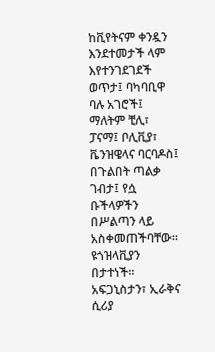ከቪየትናም ቀንዷን እንደተመታች ላም እየተንገደገደች ወጥታ፤ ባካባቢዋ ባሉ አገሮች፤ ማለትም ቺሊ፣ ፓናማ፤ ቦሊቪያ፣ ቬንዝዌላና ባርባዶስ፤ በጉልበት ጣልቃ ገብታ፤ የሷ ቡችላዎችን በሥልጣን ላይ አስቀመጠችባቸው። ዩጎዝላቪያን በታተነች። አፍጋኒስታን፣ ኢራቅና ሲሪያ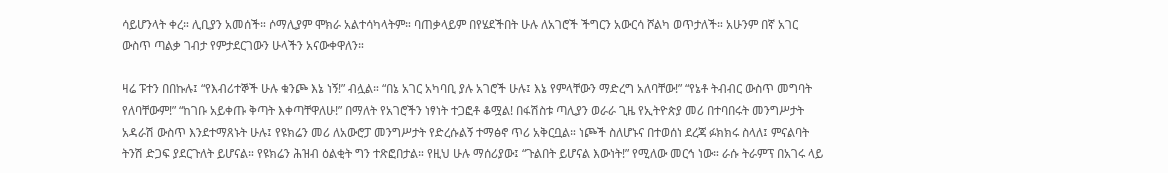ሳይሆንላት ቀረ። ሊቢያን አመሰች። ሶማሊያም ሞክራ አልተሳካላትም። ባጠቃላይም በየሄደችበት ሁሉ ለአገሮች ችግርን አውርሳ ሾልካ ወጥታለች። አሁንም በኛ አገር ውስጥ ጣልቃ ገብታ የምታደርገውን ሁላችን አናውቀዋለን።

ዛሬ ፑተን በበኩሉ፤ “የእብሪተኞች ሁሉ ቁንጮ እኔ ነኝ!” ብሏል። “በኔ አገር አካባቢ ያሉ አገሮች ሁሉ፤ እኔ የምላቸውን ማድረግ አለባቸው!” “የኔቶ ትብብር ውስጥ መግባት የለባቸውም!” “ከገቡ አይቀጡ ቅጣት እቀጣቸዋለሁ!” በማለት የአገሮችን ነፃነት ተጋፎቶ ቆሟል! በፋሽስቱ ጣሊያን ወራራ ጊዜ የኢትዮጵያ መሪ በተባበሩት መንግሥታት አዳራሽ ውስጥ እንደተማጸኑት ሁሉ፤ የዩክሬን መሪ ለአውሮፓ መንግሥታት የድረሱልኝ ተማፅኖ ጥሪ አቅርቧል። ነጮች ስለሆኑና በተወሰነ ደረጃ ፉክክሩ ስላለ፤ ምናልባት ትንሽ ድጋፍ ያደርጉለት ይሆናል። የዩክሬን ሕዝብ ዕልቂት ግን ተጽፎበታል። የዚህ ሁሉ ማሰሪያው፤ “ጉልበት ይሆናል እውነት!” የሚለው መርኅ ነው። ራሱ ትራምፕ በአገሩ ላይ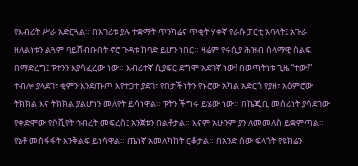የእብሪት ሥራ አድርጓል። በአገሪቱ ያሉ ተቋማት ጥንካሬና ጥቂት ሃቀኛ የራሱ ፓርቲ አባላት፤ አጉራ ዘለልነቱን ልጓም ባይሸብቡበት ኖሮ ጉዳቱ ከባድ ይሆን ነበር። ዛሬም የሩሲያ ሕዝብ ሰላማዊ ሰልፍ በማድረግ፤ ፑተንን እያሳፈረው ነው። እብሪተኛ ሲያፍር ደግሞ አደገኛ ነው! በወጣትነቱ ጊዜ “ተው!” ተብሎ ያላደገ፣ ቂምን እንደጡጦ እየተጋተ ያደገ፣ የበታችነትን የኑሮው አካል አድርጎ የያዘ፣ አዕምሮው ትክክል እና ትክክል ያልሆነን መለየት ይሳነዋል። ፑትን ችግሩ ይሄው ነው። በኬጂቢ መሰሪነት ያሳደገው የቀድሞው የሶቪየት ኅብረት መፍረስ፤ አንጀቱን በልቶታል። እናም አሁንም ያን ለመመለስ ይቋምጣል። የኔቶ መስፋፋት እንቅልፍ ይነሳዋል። ጤነኛ አመለካከት ርቆታል። በአንድ ሰው ፍላጎት የዩክሬን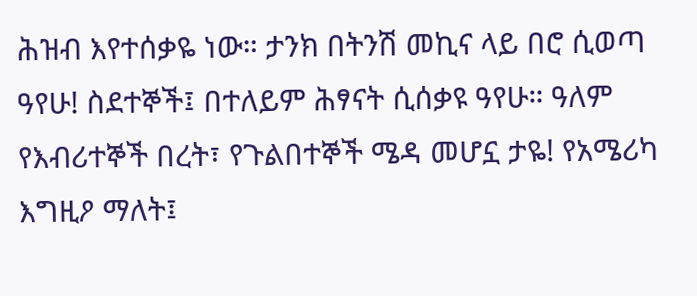ሕዝብ እየተሰቃዬ ነው። ታንክ በትንሽ መኪና ላይ በሮ ሲወጣ ዓየሁ! ስደተኞች፤ በተለይም ሕፃናት ሲሰቃዩ ዓየሁ። ዓለም የእብሪተኞች በረት፣ የጉልበተኞች ሜዳ መሆኗ ታዬ! የአሜሪካ እግዚዖ ማለት፤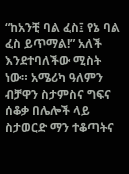“ከአንቺ ባል ፈስ፤ የኔ ባል ፈስ ይጥማል!” አለች እንደተባለችው ሚስት ነው። አሜሪካ ዓለምን ብቻዋን ስታምስና ግፍና ሰቆቃ በሌሎች ላይ ስታወርድ ማን ተቆጣትና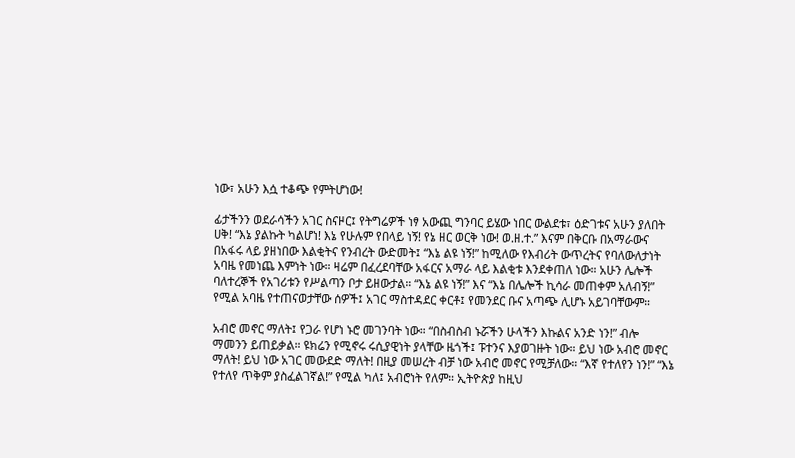ነው፣ አሁን እሷ ተቆጭ የምትሆነው!

ፊታችንን ወደራሳችን አገር ስናዞር፤ የትግሬዎች ነፃ አውጪ ግንባር ይሄው ነበር ውልደቱ፣ ዕድገቱና አሁን ያለበት ሀቅ! “እኔ ያልኩት ካልሆነ! እኔ የሁሉም የበላይ ነኝ! የኔ ዘር ወርቅ ነው! ወ.ዘ.ተ.” እናም በቅርቡ በአማራውና በአፋሩ ላይ ያዘነበው እልቂትና የንብረት ውድመት፤ “እኔ ልዩ ነኝ!” ከሚለው የእብሪት ውጥረትና የባለውለታነት አባዜ የመነጨ እምነት ነው። ዛሬም በፈረደባቸው አፋርና አማራ ላይ እልቂቱ እንደቀጠለ ነው። አሁን ሌሎች ባለተረኞች የአገሪቱን የሥልጣን ቦታ ይዘውታል። “እኔ ልዩ ነኝ!” እና “እኔ በሌሎች ኪሳራ መጠቀም አለብኝ!” የሚል አባዜ የተጠናወታቸው ሰዎች፤ አገር ማስተዳደር ቀርቶ፤ የመንደር ቡና አጣጭ ሊሆኑ አይገባቸውም።

አብሮ መኖር ማለት፤ የጋራ የሆነ ኑሮ መገንባት ነው። “በስብስብ ኑሯችን ሁላችን እኩልና አንድ ነን!” ብሎ ማመንን ይጠይቃል። ዩክሬን የሚኖሩ ሩሲያዊነት ያላቸው ዜጎች፤ ፑተንና እያወገዙት ነው። ይህ ነው አብሮ መኖር ማለት! ይህ ነው አገር መውደድ ማለት! በዚያ መሠረት ብቻ ነው አብሮ መኖር የሚቻለው። “እኛ የተለየን ነን!” “እኔ የተለየ ጥቅም ያስፈልገኛል!” የሚል ካለ፤ አብሮነት የለም። ኢትዮጵያ ከዚህ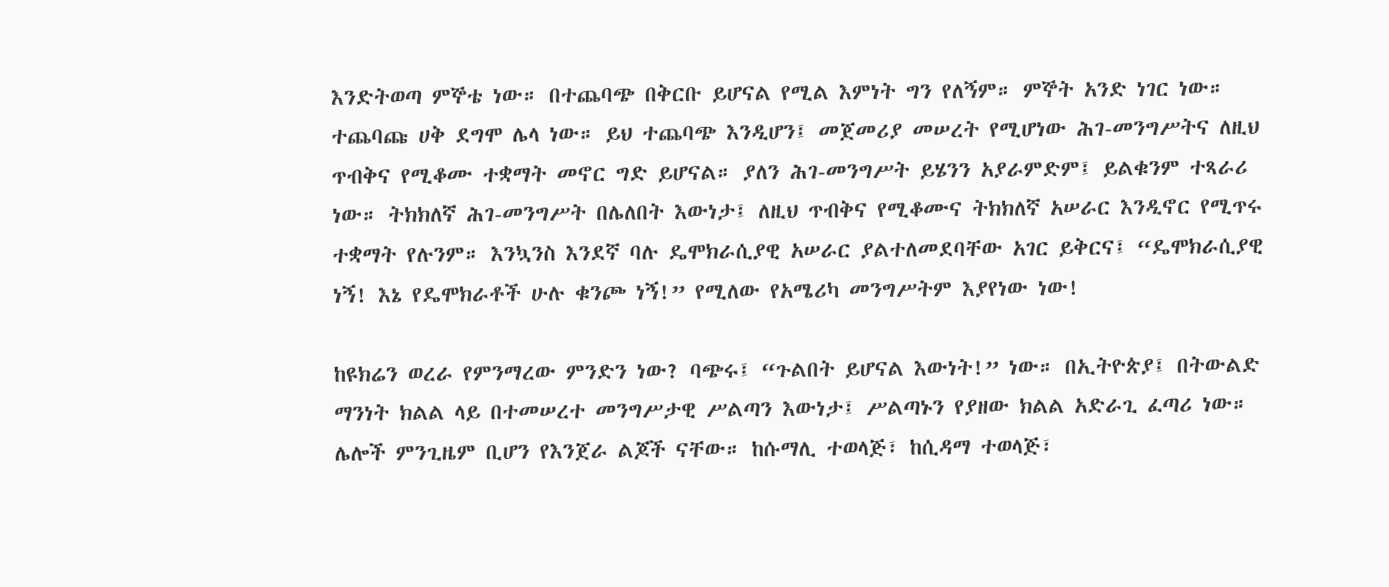እንድትወጣ ምኞቴ ነው። በተጨባጭ በቅርቡ ይሆናል የሚል እምነት ግን የለኝም። ምኞት አንድ ነገር ነው። ተጨባጩ ሀቅ ደግሞ ሌላ ነው። ይህ ተጨባጭ እንዲሆን፤ መጀመሪያ መሠረት የሚሆነው ሕገ-መንግሥትና ለዚህ ጥብቅና የሚቆሙ ተቋማት መኖር ግድ ይሆናል። ያለን ሕገ-መንግሥት ይሄንን አያራምድም፤ ይልቁንም ተጻራሪ ነው። ትክክለኛ ሕገ-መንግሥት በሌለበት እውነታ፤ ለዚህ ጥብቅና የሚቆሙና ትክክለኛ አሠራር እንዲኖር የሚጥሩ ተቋማት የሉንም። እንኳንስ እንደኛ ባሉ ዴሞክራሲያዊ አሠራር ያልተለመደባቸው አገር ይቅርና፤ “ዴሞክራሲያዊ ነኝ! እኔ የዴሞክራቶች ሁሉ ቁንጮ ነኝ!” የሚለው የአሜሪካ መንግሥትም እያየነው ነው!

ከዩክሬን ወረራ የምንማረው ምንድን ነው? ባጭሩ፤ “ጉልበት ይሆናል እውነት!” ነው። በኢትዮጵያ፤ በትውልድ ማንነት ክልል ላይ በተመሠረተ መንግሥታዊ ሥልጣን እውነታ፤ ሥልጣኑን የያዘው ክልል አድራጊ ፈጣሪ ነው። ሌሎች ምንጊዜም ቢሆን የእንጀራ ልጆች ናቸው። ከሱማሊ ተወላጅ፣ ከሲዳማ ተወላጅ፣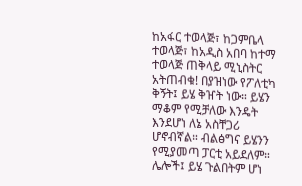ከአፋር ተወላጅ፣ ከጋምቤላ ተወላጅ፣ ከአዲስ አበባ ከተማ ተወላጅ ጠቅላይ ሚኒስትር አትጠብቁ! በያዝነው የፖለቲካ ቅኝት፤ ይሄ ቅዠት ነው። ይሄን ማቆም የሚቻለው እንዴት እንደሆነ ለኔ አስቸጋሪ ሆኖብኛል። ብልፅግና ይሄንን የሚያመጣ ፓርቲ አይደለም። ሌሎች፤ ይሄ ጉልበትም ሆነ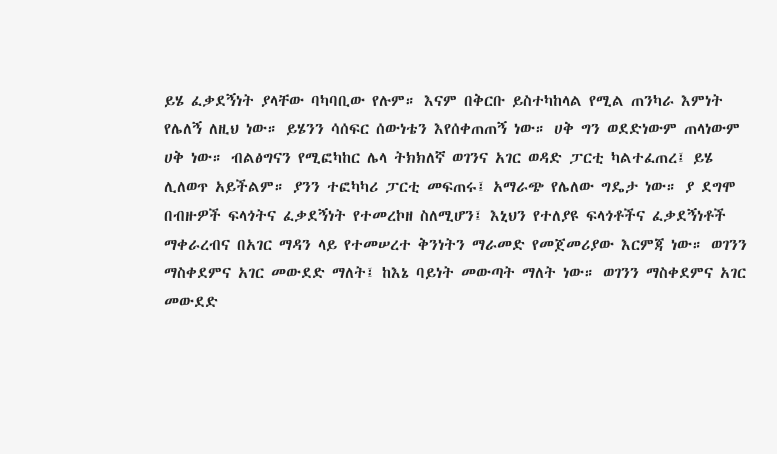ይሄ ፈቃደኝነት ያላቸው ባካባቢው የሉም። እናም በቅርቡ ይስተካከላል የሚል ጠንካራ እምነት የሌለኝ ለዚህ ነው። ይሄንን ሳሰፍር ሰውነቴን እየሰቀጠጠኝ ነው። ሀቅ ግን ወደድነውም ጠላነውም ሀቅ ነው። ብልፅግናን የሚፎካከር ሌላ ትክክለኛ ወገንና አገር ወዳድ ፓርቲ ካልተፈጠረ፤ ይሄ ሊለወጥ አይችልም። ያንን ተፎካካሪ ፓርቲ መፍጠሩ፤ አማራጭ የሌለው ግዴታ ነው። ያ ደግሞ በብዙዎች ፍላጎትና ፈቃደኝነት የተመረኮዘ ስለሚሆን፤ እኒህን የተለያዩ ፍላጎቶችና ፈቃደኝነቶች ማቀራረብና በአገር ማዳን ላይ የተመሠረተ ቅንነትን ማራመድ የመጀመሪያው እርምጃ ነው። ወገንን ማስቀደምና አገር መውደድ ማለት፤ ከእኔ ባይነት መውጣት ማለት ነው። ወገንን ማስቀደምና አገር መውደድ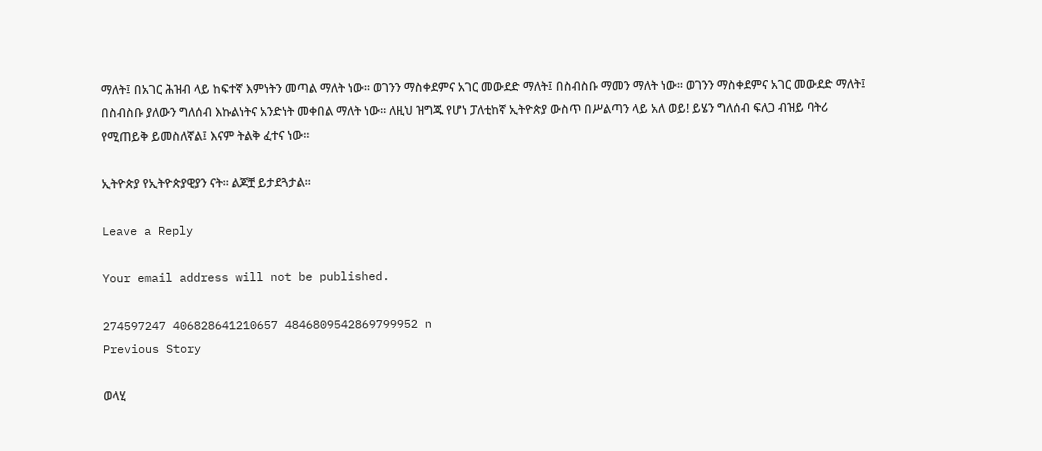ማለት፤ በአገር ሕዝብ ላይ ከፍተኛ እምነትን መጣል ማለት ነው። ወገንን ማስቀደምና አገር መውደድ ማለት፤ በስብስቡ ማመን ማለት ነው። ወገንን ማስቀደምና አገር መውደድ ማለት፤ በስብስቡ ያለውን ግለሰብ እኩልነትና አንድነት መቀበል ማለት ነው። ለዚህ ዝግጁ የሆነ ፓለቲከኛ ኢትዮጵያ ውስጥ በሥልጣን ላይ አለ ወይ! ይሄን ግለሰብ ፍለጋ ብዝይ ባትሪ የሚጠይቅ ይመስለኛል፤ እናም ትልቅ ፈተና ነው።

ኢትዮጵያ የኢትዮጵያዊያን ናት። ልጆቿ ይታደጓታል።

Leave a Reply

Your email address will not be published.

274597247 406828641210657 4846809542869799952 n
Previous Story

ወላሂ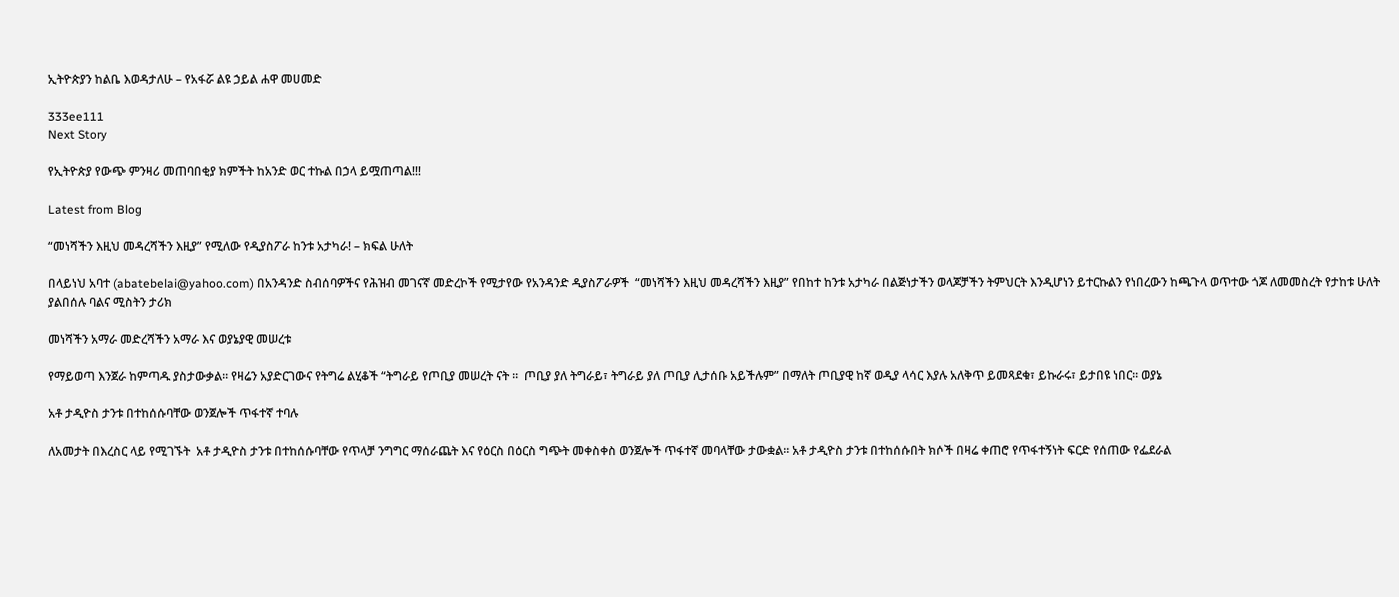ኢትዮጵያን ከልቤ እወዳታለሁ – የአፋሯ ልዩ ኃይል ሐዋ መሀመድ

333ee111
Next Story

የኢትዮጵያ የውጭ ምንዛሪ መጠባበቂያ ክምችት ከአንድ ወር ተኩል በኃላ ይሟጠጣል!!!

Latest from Blog

“መነሻችን እዚህ መዳረሻችን እዚያ” የሚለው የዲያስፖራ ከንቱ አታካራ! – ክፍል ሁለት

በላይነህ አባተ (abatebelai@yahoo.com) በአንዳንድ ስብሰባዎችና የሕዝብ መገናኛ መድረኮች የሚታየው የአንዳንድ ዲያስፖራዎች  “መነሻችን እዚህ መዳረሻችን እዚያ” የበከተ ከንቱ አታካራ በልጅነታችን ወላጆቻችን ትምህርት እንዲሆነን ይተርኩልን የነበረውን ከጫጉላ ወጥተው ጎጆ ለመመስረት የታከቱ ሁለት ያልበሰሉ ባልና ሚስትን ታሪክ

መነሻችን አማራ መድረሻችን አማራ እና ወያኔያዊ መሠረቱ

የማይወጣ እንጀራ ከምጣዱ ያስታውቃል። የዛሬን አያድርገውና የትግሬ ልሂቆች “ትግራይ የጦቢያ መሠረት ናት ።  ጦቢያ ያለ ትግራይ፣ ትግራይ ያለ ጦቢያ ሊታሰቡ አይችሉም” በማለት ጦቢያዊ ከኛ ወዲያ ላሳር እያሉ አለቅጥ ይመጻደቁ፣ ይኩራሩ፣ ይታበዩ ነበር። ወያኔ

አቶ ታዲዮስ ታንቱ በተከሰሱባቸው ወንጀሎች ጥፋተኛ ተባሉ

ለአመታት በእረስር ላይ የሚገኙት  አቶ ታዲዮስ ታንቱ በተከሰሱባቸው የጥላቻ ንግግር ማሰራጨት እና የዕርስ በዕርስ ግጭት መቀስቀስ ወንጀሎች ጥፋተኛ መባላቸው ታውቋል፡፡ አቶ ታዲዮስ ታንቱ በተከሰሱበት ክሶች በዛሬ ቀጠሮ የጥፋተኝነት ፍርድ የሰጠው የፌደራል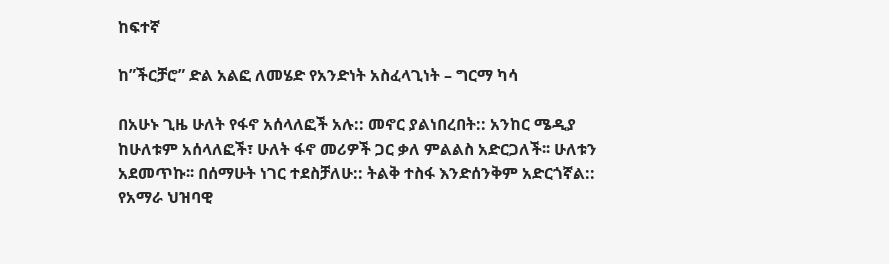ከፍተኛ

ከ”ችርቻሮ” ድል አልፎ ለመሄድ የአንድነት አስፈላጊነት – ግርማ ካሳ

በአሁኑ ጊዜ ሁለት የፋኖ አሰላለፎች አሉ:: መኖር ያልነበረበት:: አንከር ሜዲያ ከሁለቱም አሰላለፎች፣ ሁለት ፋኖ መሪዎች ጋር ቃለ ምልልስ አድርጋለች፡፡ ሁለቱን አደመጥኩ፡፡ በሰማሁት ነገር ተደስቻለሁ:: ትልቅ ተስፋ እንድሰንቅም አድርጎኛል:: የአማራ ህዝባዊ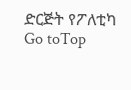ድርጅት የፖለቲካ
Go toTop